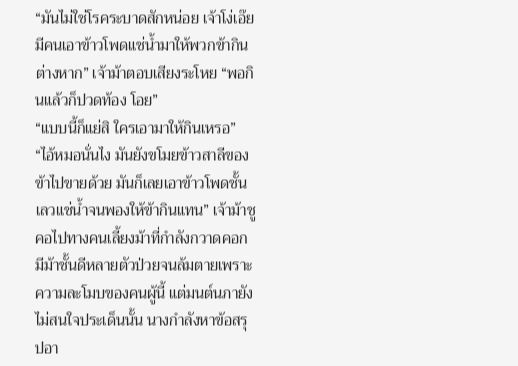“มันไม่ใช่โรคระบาดสักหน่อย เจ้าโง่เอ๊ย มีคนเอาข้าวโพดแช่น้ำมาให้พวกข้ากินต่างหาก” เจ้าม้าตอบเสียงระโหย “พอกินแล้วก็ปวดท้อง โอย”
“แบบนี้ก็แย่สิ ใครเอามาให้กินเหรอ”
“ไอ้หมอนั่นไง มันยังขโมยข้าวสาลีของข้าไปขายด้วย มันก็เลยเอาข้าวโพดชั้นเลวแช่น้ำจนพองให้ข้ากินแทน” เจ้าม้าชูคอไปทางคนเลี้ยงม้าที่กำลังกวาดคอก มีม้าชั้นดีหลายตัวป่วยจนล้มตายเพราะความละโมบของคนผู้นี้ แต่มนต์นภายังไม่สนใจประเด็นนั้น นางกำลังหาข้อสรุปอา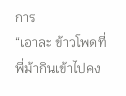การ
“เอาละ ข้าวโพดที่พี่ม้ากินเข้าไปคง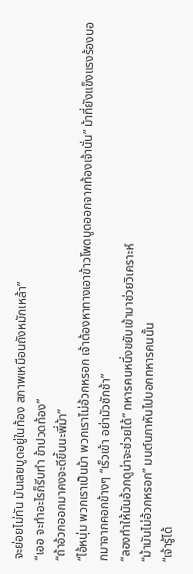จะย่อยไม่ทัน มันเลยบูดอยู่ในท้อง สภาพเหมือนถังหมักเหล้า”
“เออ จะทำอะไรก็รีบทำ ข้าปวดท้อง”
“ถ้าอ้วกออกมาคงจะดีขึ้นนะพี่ม้า”
“ไอ้หนุ่ม พวกเราเป็นม้า พวกเราไม่อ้วกหรอก เจ้าต้องหาทางเอาข้าวโพดบูดออกจากท้องเจ้านั่น” ม้าที่ยังแข็งแรงร้องบอกมาจากคอกข้างๆ “เร็วเข้า อย่ามัวชักช้า”
“ลองทำให้มันอ้วกดูน่าจะช่วยได้” ทหารคนหนึ่งขยับเข้ามาช่วยวิเคราะห์
“ม้ามันไม่อ้วกหรอก” มนต์นภาหันไปบอกทหารคนนั้น
“เจ้ารู้ได้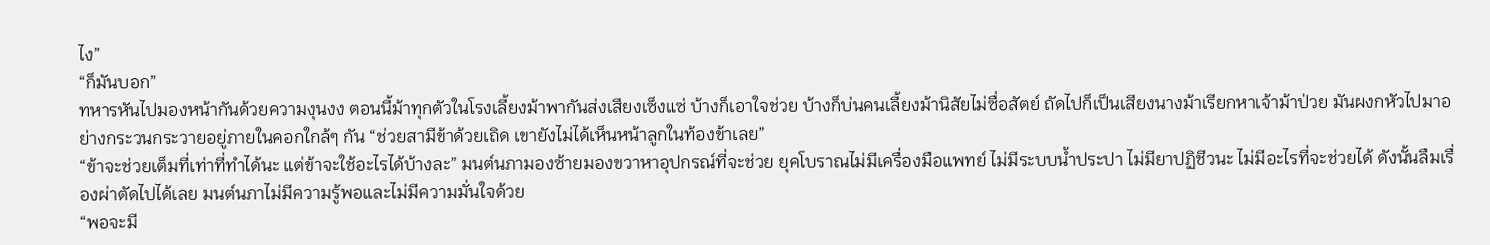ไง”
“ก็มันบอก”
ทหารหันไปมองหน้ากันด้วยความงุนงง ตอนนี้ม้าทุกตัวในโรงเลี้ยงม้าพากันส่งเสียงเซ็งแซ่ บ้างก็เอาใจช่วย บ้างก็บ่นคนเลี้ยงม้านิสัยไม่ซื่อสัตย์ ถัดไปก็เป็นเสียงนางม้าเรียกหาเจ้าม้าป่วย มันผงกหัวไปมาอย่างกระวนกระวายอยู่ภายในคอกใกล้ๆ กัน “ช่วยสามีข้าด้วยเถิด เขายังไม่ได้เห็นหน้าลูกในท้องข้าเลย”
“ข้าจะช่วยเต็มที่เท่าที่ทำได้นะ แต่ข้าจะใช้อะไรได้บ้างละ” มนต์นภามองซ้ายมองขวาหาอุปกรณ์ที่จะช่วย ยุคโบราณไม่มีเครื่องมือแพทย์ ไม่มีระบบน้ำประปา ไม่มียาปฏิชีวนะ ไม่มีอะไรที่จะช่วยได้ ดังนั้นลืมเรื่องผ่าตัดไปได้เลย มนต์นภาไม่มีความรู้พอและไม่มีความมั่นใจด้วย
“พอจะมี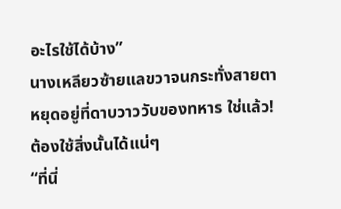อะไรใช้ได้บ้าง”
นางเหลียวซ้ายแลขวาจนกระทั่งสายตาหยุดอยู่ที่ดาบวาววับของทหาร ใช่แล้ว! ต้องใช้สิ่งนั้นได้แน่ๆ
“ที่นี่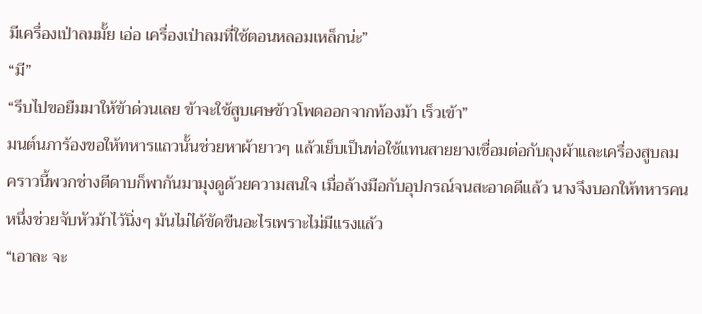มีเครื่องเป่าลมมั้ย เอ่อ เครื่องเป่าลมที่ใช้ตอนหลอมเหล็กน่ะ”
“มี”
“รีบไปขอยืมมาให้ข้าด่วนเลย ข้าจะใช้สูบเศษข้าวโพดออกจากท้องม้า เร็วเข้า”
มนต์นภาร้องขอให้ทหารแถวนั้นช่วยหาผ้ายาวๆ แล้วเย็บเป็นท่อใช้แทนสายยางเชื่อมต่อกับถุงผ้าและเครื่องสูบลม คราวนี้พวกช่างตีดาบก็พากันมามุงดูด้วยความสนใจ เมื่อล้างมือกับอุปกรณ์จนสะอาดดีแล้ว นางจึงบอกให้ทหารคนหนึ่งช่วยจับหัวม้าไว้นิ่งๆ มันไม่ได้ขัดขืนอะไรเพราะไม่มีแรงแล้ว
“เอาละ จะ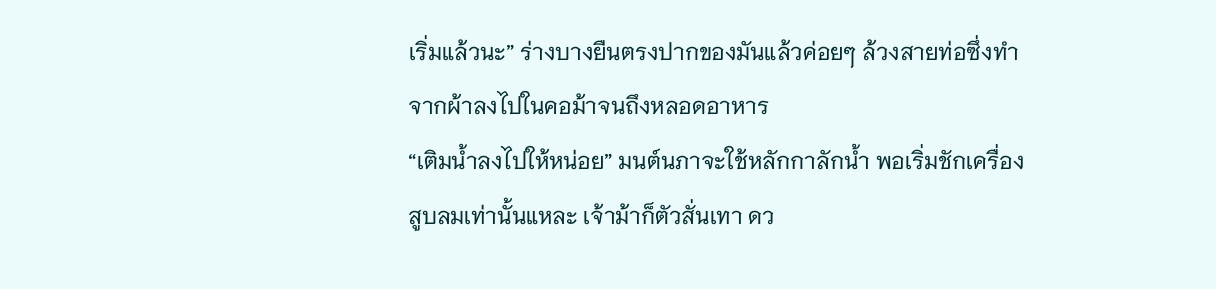เริ่มแล้วนะ” ร่างบางยืนตรงปากของมันแล้วค่อยๆ ล้วงสายท่อซึ่งทำจากผ้าลงไปในคอม้าจนถึงหลอดอาหาร
“เติมน้ำลงไปให้หน่อย” มนต์นภาจะใช้หลักกาลักน้ำ พอเริ่มชักเครื่องสูบลมเท่านั้นแหละ เจ้าม้าก็ตัวสั่นเทา ดว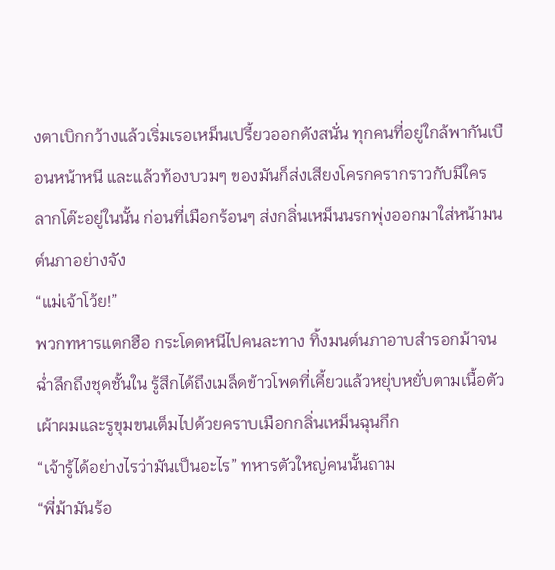งตาเบิกกว้างแล้วเริ่มเรอเหม็นเปรี้ยวออกดังสนั่น ทุกคนที่อยู่ใกล้พากันเบือนหน้าหนี และแล้วท้องบวมๆ ของมันก็ส่งเสียงโครกครากราวกับมีใครลากโต๊ะอยู่ในนั้น ก่อนที่เมือกร้อนๆ ส่งกลิ่นเหม็นนรกพุ่งออกมาใส่หน้ามนต์นภาอย่างจัง
“แม่เจ้าโว้ย!”
พวกทหารแตกฮือ กระโดดหนีไปคนละทาง ทิ้งมนต์นภาอาบสำรอกม้าจนฉ่ำลึกถึงชุดชั้นใน รู้สึกได้ถึงเมล็ดข้าวโพดที่เคี้ยวแล้วหยุ่บหยั่บตามเนื้อตัว เผ้าผมและรูขุมขนเต็มไปด้วยคราบเมือกกลิ่นเหม็นฉุนกึก
“เจ้ารู้ได้อย่างไรว่ามันเป็นอะไร” ทหารตัวใหญ่คนนั้นถาม
“พี่ม้ามันร้อ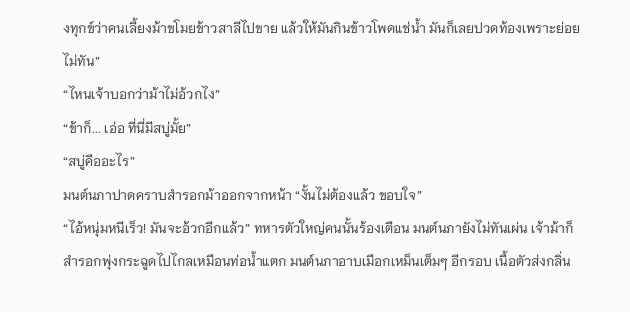งทุกข์ว่าคนเลี้ยงม้าขโมยข้าวสาลีไปขาย แล้วให้มันกินข้าวโพดแช่น้ำ มันก็เลยปวดท้องเพราะย่อยไม่ทัน”
“ไหนเจ้าบอกว่าม้าไม่อ้วกไง”
“ข้าก็... เอ่อ ที่นี่มีสบู่มั้ย”
“สบู่คืออะไร”
มนต์นภาปาดคราบสำรอกม้าออกจากหน้า “งั้นไม่ต้องแล้ว ขอบใจ”
“ไอ้หนุ่มหนีเร็ว! มันจะอ้วกอีกแล้ว” ทหารตัวใหญ่คนนั้นร้องเตือน มนต์นภายังไม่ทันเผ่น เจ้าม้าก็สำรอกพุ่งกระฉูดไปไกลเหมือนท่อน้ำแตก มนต์นภาอาบเมือกเหม็นเต็มๆ อีกรอบ เนื้อตัวส่งกลิ่น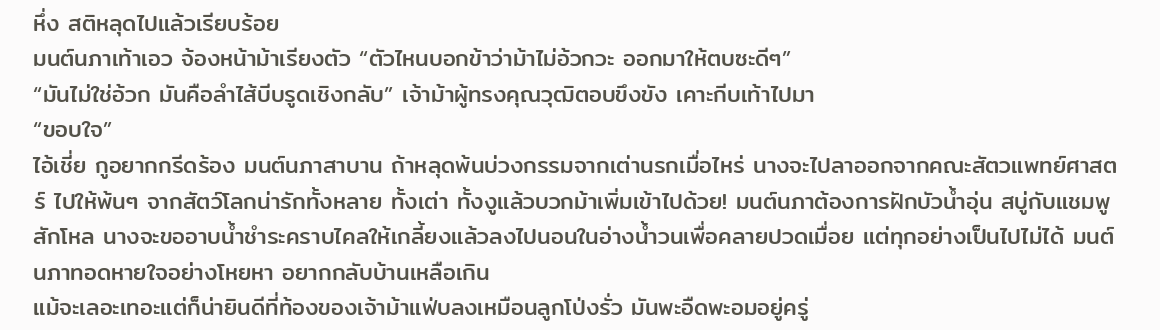หึ่ง สติหลุดไปแล้วเรียบร้อย
มนต์นภาเท้าเอว จ้องหน้าม้าเรียงตัว “ตัวไหนบอกข้าว่าม้าไม่อ้วกวะ ออกมาให้ตบซะดีๆ”
“มันไม่ใช่อ้วก มันคือลำไส้บีบรูดเชิงกลับ” เจ้าม้าผู้ทรงคุณวุฒิตอบขึงขัง เคาะกีบเท้าไปมา
“ขอบใจ”
ไอ้เชี่ย กูอยากกรีดร้อง มนต์นภาสาบาน ถ้าหลุดพ้นบ่วงกรรมจากเต่านรกเมื่อไหร่ นางจะไปลาออกจากคณะสัตวแพทย์ศาสตร์ ไปให้พ้นๆ จากสัตว์โลกน่ารักทั้งหลาย ทั้งเต่า ทั้งงูแล้วบวกม้าเพิ่มเข้าไปด้วย! มนต์นภาต้องการฝักบัวน้ำอุ่น สบู่กับแชมพูสักโหล นางจะขออาบน้ำชำระคราบไคลให้เกลี้ยงแล้วลงไปนอนในอ่างน้ำวนเพื่อคลายปวดเมื่อย แต่ทุกอย่างเป็นไปไม่ได้ มนต์นภาทอดหายใจอย่างโหยหา อยากกลับบ้านเหลือเกิน
แม้จะเลอะเทอะแต่ก็น่ายินดีที่ท้องของเจ้าม้าแฟ่บลงเหมือนลูกโป่งรั่ว มันพะอืดพะอมอยู่ครู่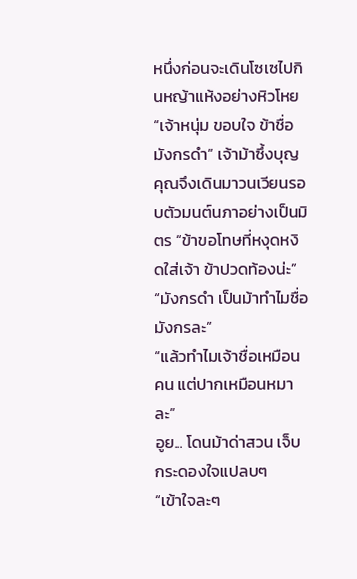หนึ่งก่อนจะเดินโซเซไปกินหญ้าแห้งอย่างหิวโหย
“เจ้าหนุ่ม ขอบใจ ข้าชื่อมังกรดำ” เจ้าม้าซึ้งบุญคุณจึงเดินมาวนเวียนรอบตัวมนต์นภาอย่างเป็นมิตร “ข้าขอโทษที่หงุดหงิดใส่เจ้า ข้าปวดท้องน่ะ”
“มังกรดำ เป็นม้าทำไมชื่อมังกรละ”
“แล้วทำไมเจ้าชื่อเหมือนคน แต่ปากเหมือนหมาละ”
อูย... โดนม้าด่าสวน เจ็บกระดองใจแปลบๆ
“เข้าใจละๆ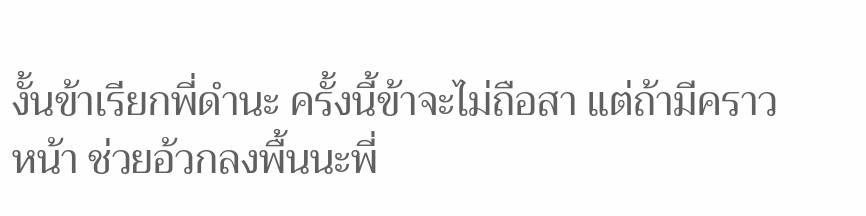งั้นข้าเรียกพี่ดำนะ ครั้งนี้ข้าจะไม่ถือสา แต่ถ้ามีคราวหน้า ช่วยอ้วกลงพื้นนะพี่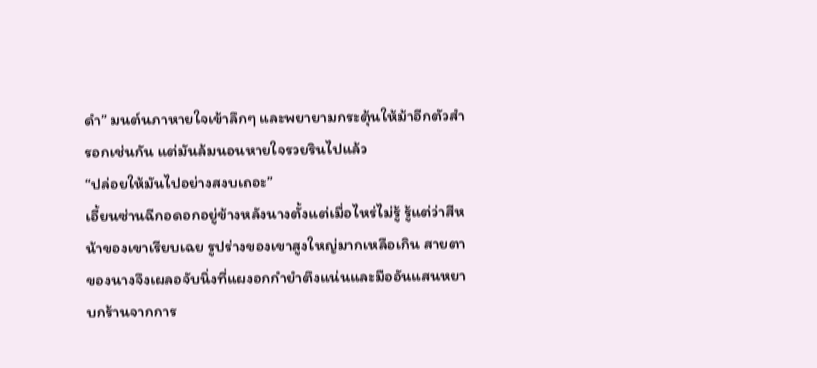ดำ” มนต์นภาหายใจเข้าลึกๆ และพยายามกระตุ้นให้ม้าอีกตัวสำรอกเช่นกัน แต่มันล้มนอนหายใจรวยรินไปแล้ว
“ปล่อยให้มันไปอย่างสงบเถอะ”
เอี้ยนซ่านฉีกอดอกอยู่ข้างหลังนางตั้งแต่เมื่อไหร่ไม่รู้ รู้แต่ว่าสีหน้าของเขาเรียบเฉย รูปร่างของเขาสูงใหญ่มากเหลือเกิน สายตาของนางจึงเผลอจับนิ่งที่แผงอกกำยำตึงแน่นและมืออันแสนหยาบกร้านจากการ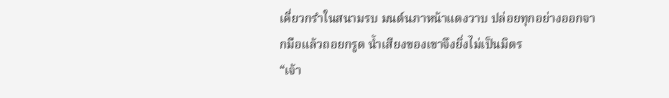เคี่ยวกรำในสนามรบ มนต์นภาหน้าแดงวาบ ปล่อยทุกอย่างออกจากมือแล้วถอยกรูด น้ำเสียงของเขาจึงยิ่งไม่เป็นมิตร
“เจ้า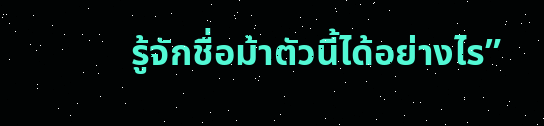รู้จักชื่อม้าตัวนี้ได้อย่างไร”